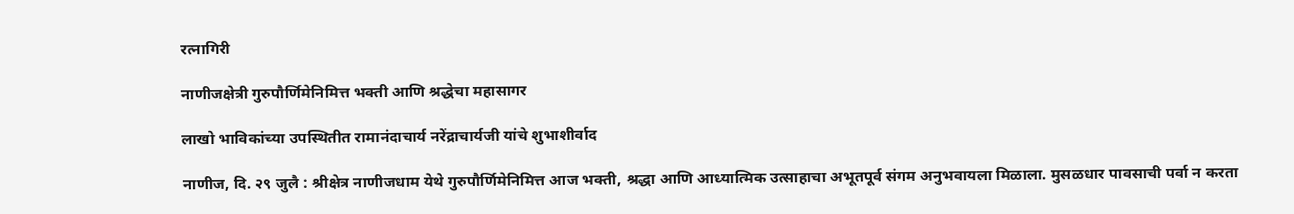रत्नागिरी

नाणीजक्षेत्री गुरुपौर्णिमेनिमित्त भक्ती आणि श्रद्धेचा महासागर

लाखो भाविकांच्या उपस्थितीत रामानंदाचार्य नरेंद्राचार्यजी यांचे शुभाशीर्वाद

नाणीज, दि. २९ जुलै : श्रीक्षेत्र नाणीजधाम येथे गुरुपौर्णिमेनिमित्त आज भक्ती, श्रद्धा आणि आध्यात्मिक उत्साहाचा अभूतपूर्व संगम अनुभवायला मिळाला. मुसळधार पावसाची पर्वा न करता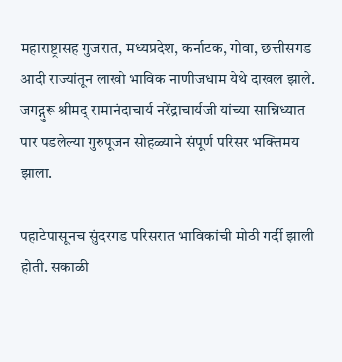महाराष्ट्रासह गुजरात, मध्यप्रदेश, कर्नाटक, गोवा, छत्तीसगड आदी राज्यांतून लाखो भाविक नाणीजधाम येथे दाखल झाले. जगद्गुरू श्रीमद् रामानंदाचार्य नरेंद्राचार्यजी यांच्या सान्निध्यात पार पडलेल्या गुरुपूजन सोहळ्याने संपूर्ण परिसर भक्तिमय झाला.

पहाटेपासूनच सुंदरगड परिसरात भाविकांची मोठी गर्दी झाली होती. सकाळी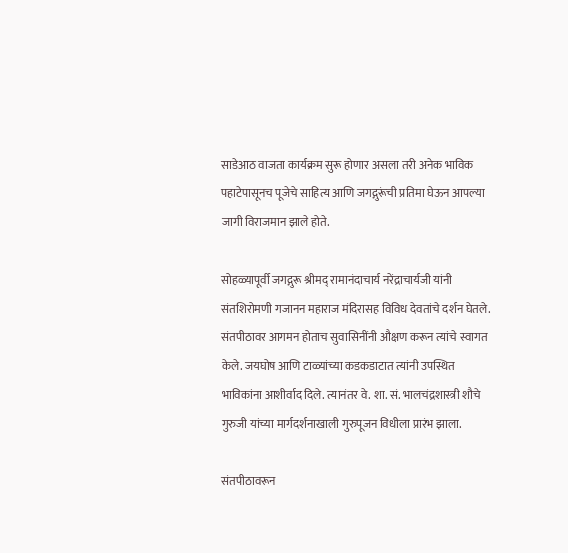साडेआठ वाजता कार्यक्रम सुरू होणार असला तरी अनेक भाविक पहाटेपासूनच पूजेचे साहित्य आणि जगद्गुरूंची प्रतिमा घेऊन आपल्या जागी विराजमान झाले होते.

सोहळ्यापूर्वी जगद्गुरू श्रीमद् रामानंदाचार्य नरेंद्राचार्यजी यांनी संतशिरोमणी गजानन महाराज मंदिरासह विविध देवतांचे दर्शन घेतले. संतपीठावर आगमन होताच सुवासिनींनी औक्षण करून त्यांचे स्वागत केले. जयघोष आणि टाळ्यांच्या कडकडाटात त्यांनी उपस्थित भाविकांना आशीर्वाद दिले. त्यानंतर वे. शा. सं. भालचंद्रशास्त्री शौचे गुरुजी यांच्या मार्गदर्शनाखाली गुरुपूजन विधीला प्रारंभ झाला.

संतपीठावरून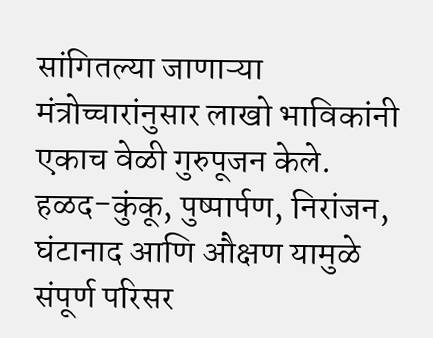सांगितल्या जाणाऱ्या मंत्रोच्चारांनुसार लाखो भाविकांनी एकाच वेळी गुरुपूजन केले. हळद-कुंकू, पुष्पार्पण, निरांजन, घंटानाद आणि औक्षण यामुळे संपूर्ण परिसर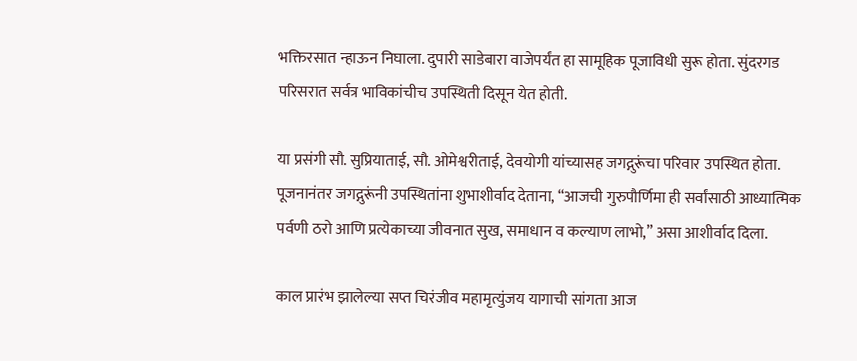भक्तिरसात न्हाऊन निघाला. दुपारी साडेबारा वाजेपर्यंत हा सामूहिक पूजाविधी सुरू होता. सुंदरगड परिसरात सर्वत्र भाविकांचीच उपस्थिती दिसून येत होती.

या प्रसंगी सौ. सुप्रियाताई, सौ. ओमेश्वरीताई, देवयोगी यांच्यासह जगद्गुरूंचा परिवार उपस्थित होता. पूजनानंतर जगद्गुरूंनी उपस्थितांना शुभाशीर्वाद देताना, “आजची गुरुपौर्णिमा ही सर्वांसाठी आध्यात्मिक पर्वणी ठरो आणि प्रत्येकाच्या जीवनात सुख, समाधान व कल्याण लाभो,” असा आशीर्वाद दिला.

काल प्रारंभ झालेल्या सप्त चिरंजीव महामृत्युंजय यागाची सांगता आज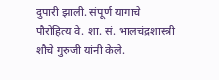दुपारी झाली. संपूर्ण यागाचे पौरोहित्य वे. शा. सं. भालचंद्रशास्त्री शौचे गुरुजी यांनी केले.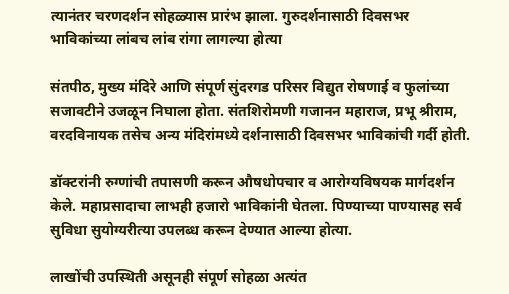त्यानंतर चरणदर्शन सोहळ्यास प्रारंभ झाला. गुरुदर्शनासाठी दिवसभर भाविकांच्या लांबच लांब रांगा लागल्या होत्या

संतपीठ, मुख्य मंदिरे आणि संपूर्ण सुंदरगड परिसर विद्युत रोषणाई व फुलांच्या सजावटीने उजळून निघाला होता. संतशिरोमणी गजानन महाराज, प्रभू श्रीराम, वरदविनायक तसेच अन्य मंदिरांमध्ये दर्शनासाठी दिवसभर भाविकांची गर्दी होती.

डॉक्टरांनी रुग्णांची तपासणी करून औषधोपचार व आरोग्यविषयक मार्गदर्शन केले. महाप्रसादाचा लाभही हजारो भाविकांनी घेतला. पिण्याच्या पाण्यासह सर्व सुविधा सुयोग्यरीत्या उपलब्ध करून देण्यात आल्या होत्या.

लाखोंची उपस्थिती असूनही संपूर्ण सोहळा अत्यंत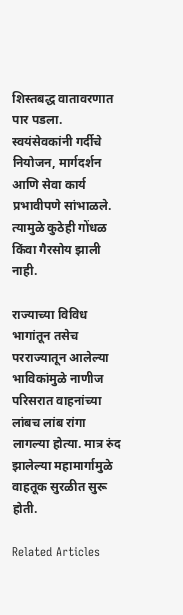शिस्तबद्ध वातावरणात पार पडला. स्वयंसेवकांनी गर्दीचे नियोजन, मार्गदर्शन आणि सेवा कार्य प्रभावीपणे सांभाळले. त्यामुळे कुठेही गोंधळ किंवा गैरसोय झाली नाही.

राज्याच्या विविध भागांतून तसेच परराज्यातून आलेल्या भाविकांमुळे नाणीज परिसरात वाहनांच्या लांबच लांब रांगा लागल्या होत्या. मात्र रुंद झालेल्या महामार्गामुळे वाहतूक सुरळीत सुरू होती.

Related Articles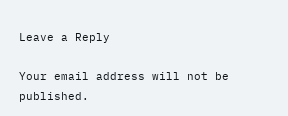Leave a Reply

Your email address will not be published.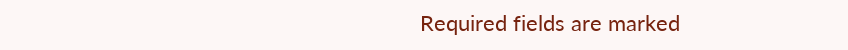Required fields are marked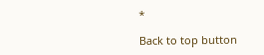*

Back to top button